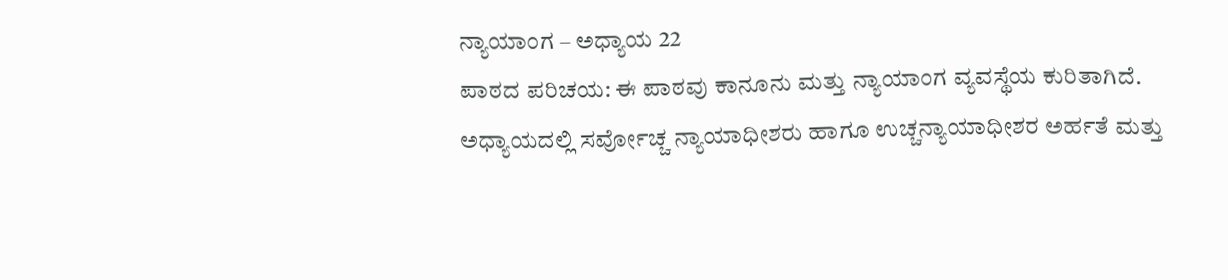ನ್ಯಾಯಾಂಗ – ಅಧ್ಯಾಯ 22
ಪಾಠದ ಪರಿಚಯ: ಈ ಪಾಠವು ಕಾನೂನು ಮತ್ತು ನ್ಯಾಯಾಂಗ ವ್ಯವಸ್ಥೆಯ ಕುರಿತಾಗಿದೆ. ಅಧ್ಯಾಯದಲ್ಲಿ ಸರ್ವೋಚ್ಚ ನ್ಯಾಯಾಧೀಶರು ಹಾಗೂ ಉಚ್ಚನ್ಯಾಯಾಧೀಶರ ಅರ್ಹತೆ ಮತ್ತು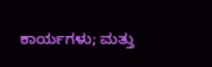ಕಾರ್ಯಗಳು; ಮತ್ತು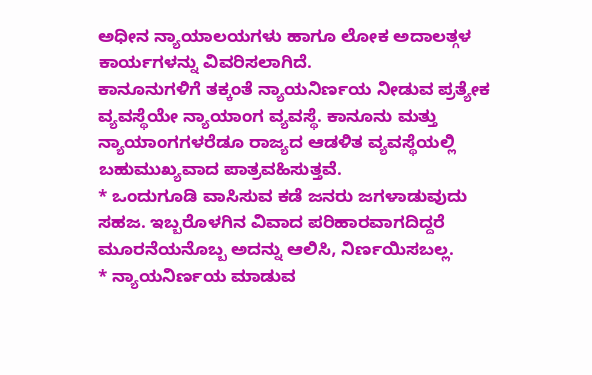ಅಧೀನ ನ್ಯಾಯಾಲಯಗಳು ಹಾಗೂ ಲೋಕ ಅದಾಲತ್ಗಳ ಕಾರ್ಯಗಳನ್ನು ವಿವರಿಸಲಾಗಿದೆ.
ಕಾನೂನುಗಳಿಗೆ ತಕ್ಕಂತೆ ನ್ಯಾಯನಿರ್ಣಯ ನೀಡುವ ಪ್ರತ್ಯೇಕ ವ್ಯವಸ್ಥೆಯೇ ನ್ಯಾಯಾಂಗ ವ್ಯವಸ್ಥೆ. ಕಾನೂನು ಮತ್ತು ನ್ಯಾಯಾಂಗಗಳರೆಡೂ ರಾಜ್ಯದ ಆಡಳಿತ ವ್ಯವಸ್ಥೆಯಲ್ಲಿ ಬಹುಮುಖ್ಯವಾದ ಪಾತ್ರವಹಿಸುತ್ತವೆ.
* ಒಂದುಗೂಡಿ ವಾಸಿಸುವ ಕಡೆ ಜನರು ಜಗಳಾಡುವುದು ಸಹಜ. ಇಬ್ಬರೊಳಗಿನ ವಿವಾದ ಪರಿಹಾರವಾಗದಿದ್ದರೆ ಮೂರನೆಯನೊಬ್ಬ ಅದನ್ನು ಆಲಿಸಿ, ನಿರ್ಣಯಿಸಬಲ್ಲ.
* ನ್ಯಾಯನಿರ್ಣಯ ಮಾಡುವ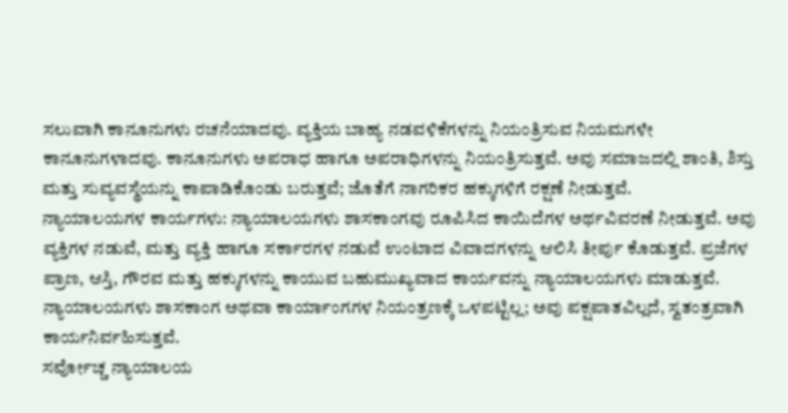ಸಲುವಾಗಿ ಕಾನೂನುಗಳು ರಚನೆಯಾದವು. ವ್ಯಕ್ತಿಯ ಬಾಹ್ಯ ನಡವಳಿಕೆಗಳನ್ನು ನಿಯಂತ್ರಿಸುವ ನಿಯಮಗಳೇ ಕಾನೂನುಗಳಾದವು. ಕಾನೂನುಗಳು ಅಪರಾಧ ಹಾಗೂ ಅಪರಾಧಿಗಳನ್ನು ನಿಯಂತ್ರಿಸುತ್ತವೆ. ಅವು ಸಮಾಜದಲ್ಲಿ ಶಾಂತಿ, ಶಿಸ್ತು ಮತ್ತು ಸುವ್ಯವಸ್ಥೆಯನ್ನು ಕಾಪಾಡಿಕೊಂಡು ಬರುತ್ತವೆ; ಜೊತೆಗೆ ನಾಗರಿಕರ ಹಕ್ಕುಗಳಿಗೆ ರಕ್ಷಣೆ ನೀಡುತ್ತವೆ.
ನ್ಯಾಯಾಲಯಗಳ ಕಾರ್ಯಗಳು: ನ್ಯಾಯಾಲಯಗಳು ಶಾಸಕಾಂಗವು ರೂಪಿಸಿದ ಕಾಯಿದೆಗಳ ಅರ್ಥವಿವರಣೆ ನೀಡುತ್ತವೆ. ಅವು ವ್ಯಕ್ತಿಗಳ ನಡುವೆ, ಮತ್ತು ವ್ಯಕ್ತಿ ಹಾಗೂ ಸರ್ಕಾರಗಳ ನಡುವೆ ಉಂಟಾದ ವಿವಾದಗಳನ್ನು ಆಲಿಸಿ ತೀರ್ಪು ಕೊಡುತ್ತವೆ. ಪ್ರಜೆಗಳ ಪ್ರಾಣ, ಆಸ್ತಿ, ಗೌರವ ಮತ್ತು ಹಕ್ಕುಗಳನ್ನು ಕಾಯುವ ಬಹುಮುಖ್ಯವಾದ ಕಾರ್ಯವನ್ನು ನ್ಯಾಯಾಲಯಗಳು ಮಾಡುತ್ತವೆ. ನ್ಯಾಯಾಲಯಗಳು ಶಾಸಕಾಂಗ ಅಥವಾ ಕಾರ್ಯಾಂಗಗಳ ನಿಯಂತ್ರಣಕ್ಕೆ ಒಳಪಟ್ಟಿಲ್ಲ; ಅವು ಪಕ್ಷಪಾತವಿಲ್ಲದೆ, ಸ್ವತಂತ್ರವಾಗಿ ಕಾರ್ಯನಿರ್ವಹಿಸುತ್ತವೆ.
ಸರ್ವೋಚ್ಚ ನ್ಯಾಯಾಲಯ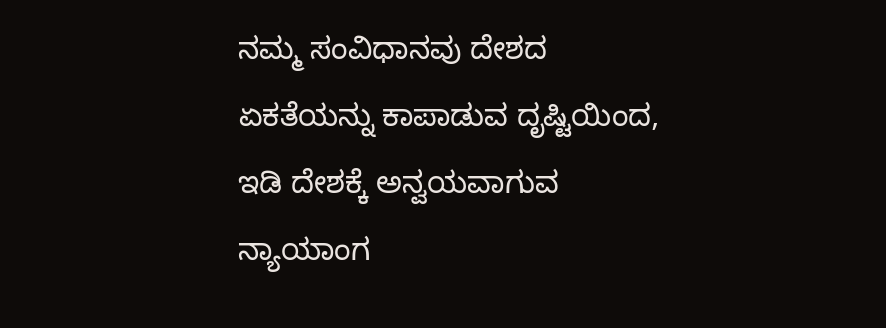ನಮ್ಮ ಸಂವಿಧಾನವು ದೇಶದ ಏಕತೆಯನ್ನು ಕಾಪಾಡುವ ದೃಷ್ಟಿಯಿಂದ, ಇಡಿ ದೇಶಕ್ಕೆ ಅನ್ವಯವಾಗುವ ನ್ಯಾಯಾಂಗ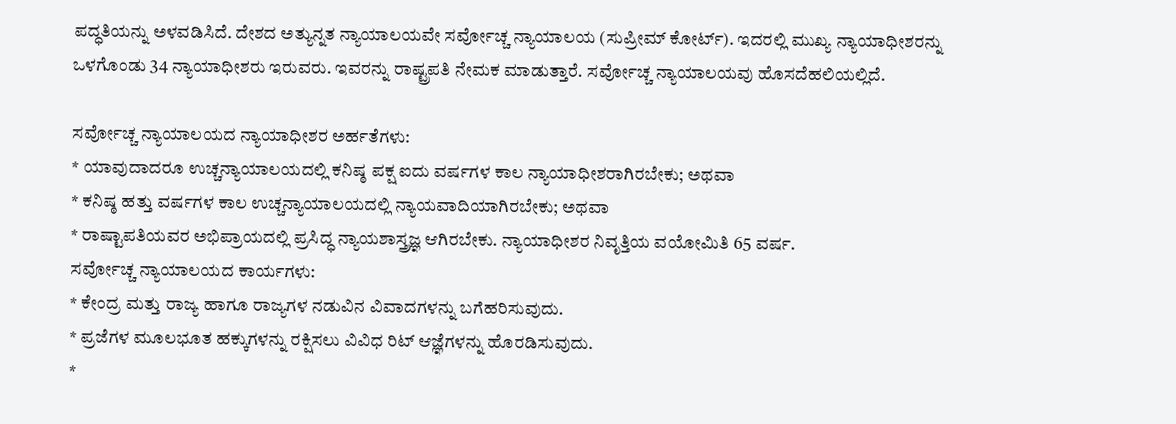ಪದ್ಧತಿಯನ್ನು ಅಳವಡಿಸಿದೆ. ದೇಶದ ಅತ್ಯುನ್ನತ ನ್ಯಾಯಾಲಯವೇ ಸರ್ವೋಚ್ಚ ನ್ಯಾಯಾಲಯ (ಸುಪ್ರೀಮ್ ಕೋರ್ಟ್). ಇದರಲ್ಲಿ ಮುಖ್ಯ ನ್ಯಾಯಾಧೀಶರನ್ನು ಒಳಗೊಂಡು 34 ನ್ಯಾಯಾಧೀಶರು ಇರುವರು. ಇವರನ್ನು ರಾಷ್ಟ್ರಪತಿ ನೇಮಕ ಮಾಡುತ್ತಾರೆ. ಸರ್ವೋಚ್ಚ ನ್ಯಾಯಾಲಯವು ಹೊಸದೆಹಲಿಯಲ್ಲಿದೆ.

ಸರ್ವೋಚ್ಚ ನ್ಯಾಯಾಲಯದ ನ್ಯಾಯಾಧೀಶರ ಅರ್ಹತೆಗಳು:
* ಯಾವುದಾದರೂ ಉಚ್ಚನ್ಯಾಯಾಲಯದಲ್ಲಿ ಕನಿಷ್ಠ ಪಕ್ಷ ಐದು ವರ್ಷಗಳ ಕಾಲ ನ್ಯಾಯಾಧೀಶರಾಗಿರಬೇಕು; ಅಥವಾ
* ಕನಿಷ್ಠ ಹತ್ತು ವರ್ಷಗಳ ಕಾಲ ಉಚ್ಚನ್ಯಾಯಾಲಯದಲ್ಲಿ ನ್ಯಾಯವಾದಿಯಾಗಿರಬೇಕು; ಅಥವಾ
* ರಾಷ್ಟಾಪತಿಯವರ ಅಭಿಪ್ರಾಯದಲ್ಲಿ ಪ್ರಸಿದ್ಧ ನ್ಯಾಯಶಾಸ್ತ್ರಜ್ಞ ಆಗಿರಬೇಕು. ನ್ಯಾಯಾಧೀಶರ ನಿವೃತ್ತಿಯ ವಯೋಮಿತಿ 65 ವರ್ಷ.
ಸರ್ವೋಚ್ಚ ನ್ಯಾಯಾಲಯದ ಕಾರ್ಯಗಳು:
* ಕೇಂದ್ರ ಮತ್ತು ರಾಜ್ಯ ಹಾಗೂ ರಾಜ್ಯಗಳ ನಡುವಿನ ವಿವಾದಗಳನ್ನು ಬಗೆಹರಿಸುವುದು.
* ಪ್ರಜೆಗಳ ಮೂಲಭೂತ ಹಕ್ಕುಗಳನ್ನು ರಕ್ಷಿಸಲು ವಿವಿಧ ರಿಟ್ ಆಜ್ಞೆಗಳನ್ನು ಹೊರಡಿಸುವುದು.
*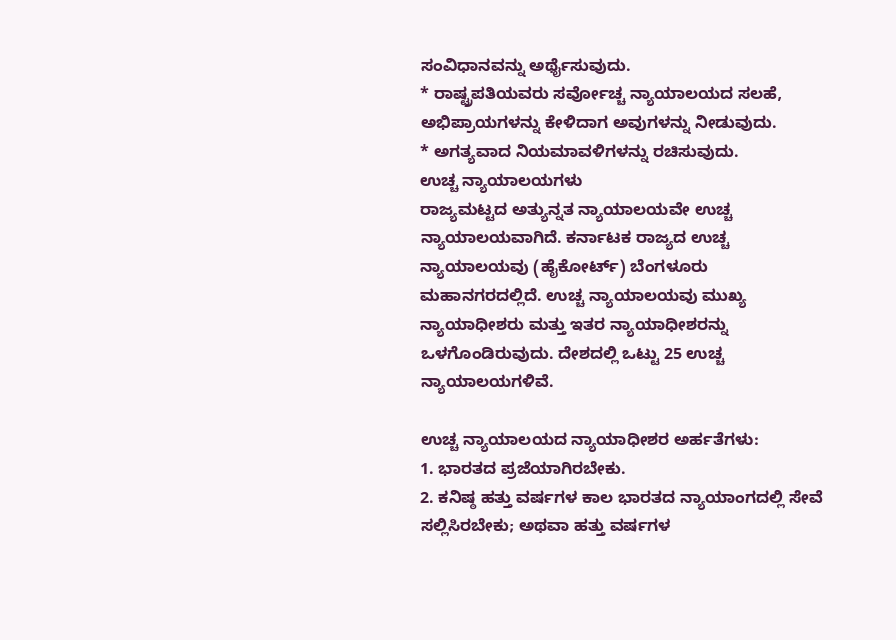ಸಂವಿಧಾನವನ್ನು ಅರ್ಥೈಸುವುದು.
* ರಾಷ್ಟ್ರಪತಿಯವರು ಸರ್ವೋಚ್ಚ ನ್ಯಾಯಾಲಯದ ಸಲಹೆ, ಅಭಿಪ್ರಾಯಗಳನ್ನು ಕೇಳಿದಾಗ ಅವುಗಳನ್ನು ನೀಡುವುದು.
* ಅಗತ್ಯವಾದ ನಿಯಮಾವಳಿಗಳನ್ನು ರಚಿಸುವುದು.
ಉಚ್ಚ ನ್ಯಾಯಾಲಯಗಳು
ರಾಜ್ಯಮಟ್ಟದ ಅತ್ಯುನ್ನತ ನ್ಯಾಯಾಲಯವೇ ಉಚ್ಚ ನ್ಯಾಯಾಲಯವಾಗಿದೆ. ಕರ್ನಾಟಕ ರಾಜ್ಯದ ಉಚ್ಚ ನ್ಯಾಯಾಲಯವು (ಹೈಕೋರ್ಟ್) ಬೆಂಗಳೂರು ಮಹಾನಗರದಲ್ಲಿದೆ. ಉಚ್ಚ ನ್ಯಾಯಾಲಯವು ಮುಖ್ಯ ನ್ಯಾಯಾಧೀಶರು ಮತ್ತು ಇತರ ನ್ಯಾಯಾಧೀಶರನ್ನು ಒಳಗೊಂಡಿರುವುದು. ದೇಶದಲ್ಲಿ ಒಟ್ಟು 25 ಉಚ್ಚ ನ್ಯಾಯಾಲಯಗಳಿವೆ.

ಉಚ್ಚ ನ್ಯಾಯಾಲಯದ ನ್ಯಾಯಾಧೀಶರ ಅರ್ಹತೆಗಳು:
1. ಭಾರತದ ಪ್ರಜೆಯಾಗಿರಬೇಕು.
2. ಕನಿಷ್ಠ ಹತ್ತು ವರ್ಷಗಳ ಕಾಲ ಭಾರತದ ನ್ಯಾಯಾಂಗದಲ್ಲಿ ಸೇವೆ ಸಲ್ಲಿಸಿರಬೇಕು; ಅಥವಾ ಹತ್ತು ವರ್ಷಗಳ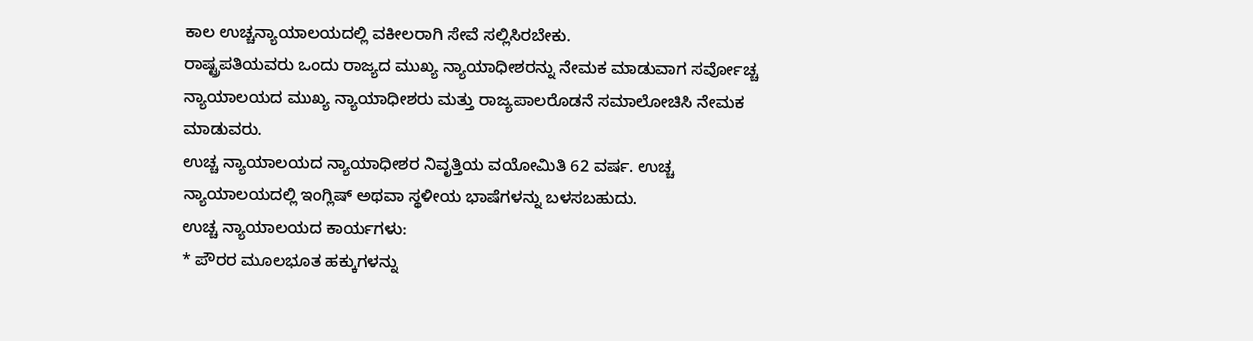ಕಾಲ ಉಚ್ಚನ್ಯಾಯಾಲಯದಲ್ಲಿ ವಕೀಲರಾಗಿ ಸೇವೆ ಸಲ್ಲಿಸಿರಬೇಕು.
ರಾಷ್ಟ್ರಪತಿಯವರು ಒಂದು ರಾಜ್ಯದ ಮುಖ್ಯ ನ್ಯಾಯಾಧೀಶರನ್ನು ನೇಮಕ ಮಾಡುವಾಗ ಸರ್ವೋಚ್ಚ ನ್ಯಾಯಾಲಯದ ಮುಖ್ಯ ನ್ಯಾಯಾಧೀಶರು ಮತ್ತು ರಾಜ್ಯಪಾಲರೊಡನೆ ಸಮಾಲೋಚಿಸಿ ನೇಮಕ ಮಾಡುವರು.
ಉಚ್ಚ ನ್ಯಾಯಾಲಯದ ನ್ಯಾಯಾಧೀಶರ ನಿವೃತ್ತಿಯ ವಯೋಮಿತಿ 62 ವರ್ಷ. ಉಚ್ಚ ನ್ಯಾಯಾಲಯದಲ್ಲಿ ಇಂಗ್ಲಿಷ್ ಅಥವಾ ಸ್ಥಳೀಯ ಭಾಷೆಗಳನ್ನು ಬಳಸಬಹುದು.
ಉಚ್ಚ ನ್ಯಾಯಾಲಯದ ಕಾರ್ಯಗಳು:
* ಪೌರರ ಮೂಲಭೂತ ಹಕ್ಕುಗಳನ್ನು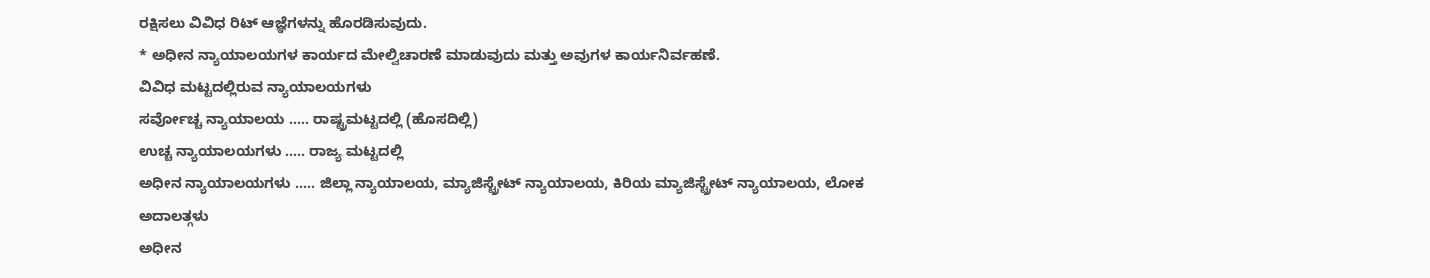ರಕ್ಷಿಸಲು ವಿವಿಧ ರಿಟ್ ಆಜ್ಞೆಗಳನ್ನು ಹೊರಡಿಸುವುದು.
* ಅಧೀನ ನ್ಯಾಯಾಲಯಗಳ ಕಾರ್ಯದ ಮೇಲ್ವಿಚಾರಣೆ ಮಾಡುವುದು ಮತ್ತು ಅವುಗಳ ಕಾರ್ಯನಿರ್ವಹಣೆ.
ವಿವಿಧ ಮಟ್ಟದಲ್ಲಿರುವ ನ್ಯಾಯಾಲಯಗಳು
ಸರ್ವೋಚ್ಚ ನ್ಯಾಯಾಲಯ ….. ರಾಷ್ಟ್ರಮಟ್ಟದಲ್ಲಿ (ಹೊಸದಿಲ್ಲಿ)
ಉಚ್ಚ ನ್ಯಾಯಾಲಯಗಳು ….. ರಾಜ್ಯ ಮಟ್ಟದಲ್ಲಿ
ಅಧೀನ ನ್ಯಾಯಾಲಯಗಳು ….. ಜಿಲ್ಲಾ ನ್ಯಾಯಾಲಯ, ಮ್ಯಾಜಿಸ್ಟ್ರೇಟ್ ನ್ಯಾಯಾಲಯ, ಕಿರಿಯ ಮ್ಯಾಜಿಸ್ಟ್ರೇಟ್ ನ್ಯಾಯಾಲಯ, ಲೋಕ ಅದಾಲತ್ಗಳು
ಅಧೀನ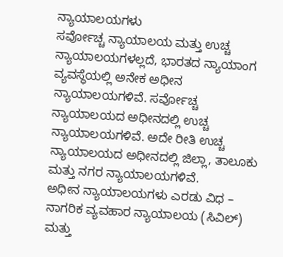ನ್ಯಾಯಾಲಯಗಳು
ಸರ್ವೋಚ್ಚ ನ್ಯಾಯಾಲಯ ಮತ್ತು ಉಚ್ಚ ನ್ಯಾಯಾಲಯಗಳಲ್ಲದೆ, ಭಾರತದ ನ್ಯಾಯಾಂಗ ವ್ಯವಸ್ಥೆಯಲ್ಲಿ ಅನೇಕ ಅಧೀನ ನ್ಯಾಯಾಲಯಗಳಿವೆ. ಸರ್ವೋಚ್ಚ ನ್ಯಾಯಾಲಯದ ಅಧೀನದಲ್ಲಿ ಉಚ್ಚ ನ್ಯಾಯಾಲಯಗಳಿವೆ. ಅದೇ ರೀತಿ ಉಚ್ಚ ನ್ಯಾಯಾಲಯದ ಅಧೀನದಲ್ಲಿ ಜಿಲ್ಲಾ, ತಾಲೂಕು ಮತ್ತು ನಗರ ನ್ಯಾಯಾಲಯಗಳಿವೆ.
ಅಧೀನ ನ್ಯಾಯಾಲಯಗಳು ಎರಡು ವಿಧ – ನಾಗರಿಕ ವ್ಯವಹಾರ ನ್ಯಾಯಾಲಯ (ಸಿವಿಲ್) ಮತ್ತು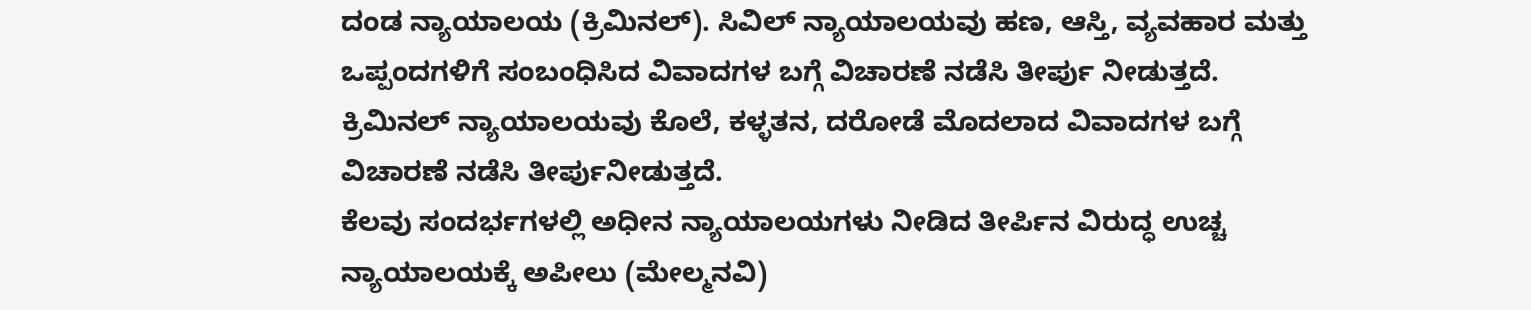ದಂಡ ನ್ಯಾಯಾಲಯ (ಕ್ರಿಮಿನಲ್). ಸಿವಿಲ್ ನ್ಯಾಯಾಲಯವು ಹಣ, ಆಸ್ತಿ, ವ್ಯವಹಾರ ಮತ್ತು ಒಪ್ಪಂದಗಳಿಗೆ ಸಂಬಂಧಿಸಿದ ವಿವಾದಗಳ ಬಗ್ಗೆ ವಿಚಾರಣೆ ನಡೆಸಿ ತೀರ್ಪು ನೀಡುತ್ತದೆ. ಕ್ರಿಮಿನಲ್ ನ್ಯಾಯಾಲಯವು ಕೊಲೆ, ಕಳ್ಳತನ, ದರೋಡೆ ಮೊದಲಾದ ವಿವಾದಗಳ ಬಗ್ಗೆ ವಿಚಾರಣೆ ನಡೆಸಿ ತೀರ್ಪುನೀಡುತ್ತದೆ.
ಕೆಲವು ಸಂದರ್ಭಗಳಲ್ಲಿ ಅಧೀನ ನ್ಯಾಯಾಲಯಗಳು ನೀಡಿದ ತೀರ್ಪಿನ ವಿರುದ್ಧ ಉಚ್ಚ ನ್ಯಾಯಾಲಯಕ್ಕೆ ಅಪೀಲು (ಮೇಲ್ಮನವಿ)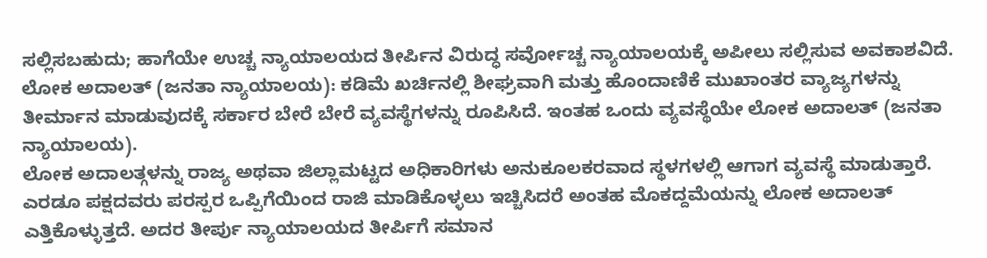ಸಲ್ಲಿಸಬಹುದು; ಹಾಗೆಯೇ ಉಚ್ಚ ನ್ಯಾಯಾಲಯದ ತೀರ್ಪಿನ ವಿರುದ್ಧ ಸರ್ವೋಚ್ಚ ನ್ಯಾಯಾಲಯಕ್ಕೆ ಅಪೀಲು ಸಲ್ಲಿಸುವ ಅವಕಾಶವಿದೆ.
ಲೋಕ ಅದಾಲತ್ (ಜನತಾ ನ್ಯಾಯಾಲಯ): ಕಡಿಮೆ ಖರ್ಚಿನಲ್ಲಿ ಶೀಘ್ರವಾಗಿ ಮತ್ತು ಹೊಂದಾಣಿಕೆ ಮುಖಾಂತರ ವ್ಯಾಜ್ಯಗಳನ್ನು ತೀರ್ಮಾನ ಮಾಡುವುದಕ್ಕೆ ಸರ್ಕಾರ ಬೇರೆ ಬೇರೆ ವ್ಯವಸ್ಥೆಗಳನ್ನು ರೂಪಿಸಿದೆ. ಇಂತಹ ಒಂದು ವ್ಯವಸ್ಥೆಯೇ ಲೋಕ ಅದಾಲತ್ (ಜನತಾ ನ್ಯಾಯಾಲಯ).
ಲೋಕ ಅದಾಲತ್ಗಳನ್ನು ರಾಜ್ಯ ಅಥವಾ ಜಿಲ್ಲಾಮಟ್ಟದ ಅಧಿಕಾರಿಗಳು ಅನುಕೂಲಕರವಾದ ಸ್ಥಳಗಳಲ್ಲಿ ಆಗಾಗ ವ್ಯವಸ್ಥೆ ಮಾಡುತ್ತಾರೆ. ಎರಡೂ ಪಕ್ಷದವರು ಪರಸ್ಪರ ಒಪ್ಪಿಗೆಯಿಂದ ರಾಜಿ ಮಾಡಿಕೊಳ್ಳಲು ಇಚ್ಚಿಸಿದರೆ ಅಂತಹ ಮೊಕದ್ದಮೆಯನ್ನು ಲೋಕ ಅದಾಲತ್ ಎತ್ತಿಕೊಳ್ಳುತ್ತದೆ. ಅದರ ತೀರ್ಪು ನ್ಯಾಯಾಲಯದ ತೀರ್ಪಿಗೆ ಸಮಾನ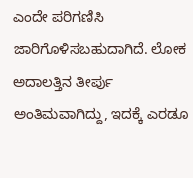ಎಂದೇ ಪರಿಗಣಿಸಿ ಜಾರಿಗೊಳಿಸಬಹುದಾಗಿದೆ. ಲೋಕ ಅದಾಲತ್ತಿನ ತೀರ್ಪು ಅಂತಿಮವಾಗಿದ್ದು, ಇದಕ್ಕೆ ಎರಡೂ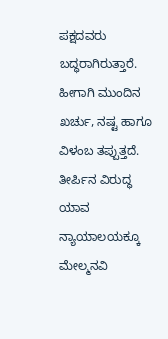ಪಕ್ಷದವರು ಬದ್ಧರಾಗಿರುತ್ತಾರೆ. ಹೀಗಾಗಿ ಮುಂದಿನ ಖರ್ಚು, ನಷ್ಟ ಹಾಗೂ ವಿಳಂಬ ತಪ್ಪುತ್ತದೆ. ತೀರ್ಪಿನ ವಿರುದ್ಧ ಯಾವ ನ್ಯಾಯಾಲಯಕ್ಕೂ ಮೇಲ್ಮನವಿ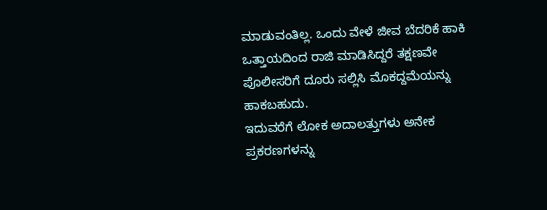ಮಾಡುವಂತಿಲ್ಲ. ಒಂದು ವೇಳೆ ಜೀವ ಬೆದರಿಕೆ ಹಾಕಿ ಒತ್ತಾಯದಿಂದ ರಾಜಿ ಮಾಡಿಸಿದ್ದರೆ ತಕ್ಷಣವೇ ಪೊಲೀಸರಿಗೆ ದೂರು ಸಲ್ಲಿಸಿ ಮೊಕದ್ದಮೆಯನ್ನು ಹಾಕಬಹುದು.
ಇದುವರೆಗೆ ಲೋಕ ಅದಾಲತ್ತುಗಳು ಅನೇಕ ಪ್ರಕರಣಗಳನ್ನು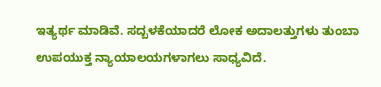ಇತ್ಯರ್ಥ ಮಾಡಿವೆ. ಸದ್ಬಳಕೆಯಾದರೆ ಲೋಕ ಅದಾಲತ್ತುಗಳು ತುಂಬಾ ಉಪಯುಕ್ತ ನ್ಯಾಯಾಲಯಗಳಾಗಲು ಸಾಧ್ಯವಿದೆ.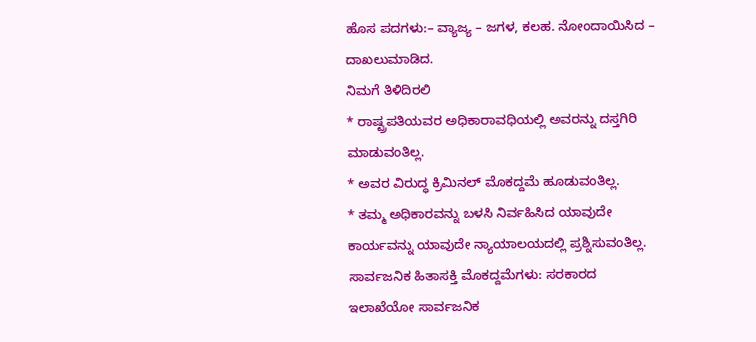ಹೊಸ ಪದಗಳು:– ವ್ಯಾಜ್ಯ – ಜಗಳ, ಕಲಹ. ನೋಂದಾಯಿಸಿದ – ದಾಖಲುಮಾಡಿದ.
ನಿಮಗೆ ತಿಳಿದಿರಲಿ
* ರಾಷ್ಟ್ರಪತಿಯವರ ಅಧಿಕಾರಾವಧಿಯಲ್ಲಿ ಅವರನ್ನು ದಸ್ತಗಿರಿ ಮಾಡುವಂತಿಲ್ಲ.
* ಅವರ ವಿರುದ್ಧ ಕ್ರಿಮಿನಲ್ ಮೊಕದ್ದಮೆ ಹೂಡುವಂತಿಲ್ಲ.
* ತಮ್ಮ ಅಧಿಕಾರವನ್ನು ಬಳಸಿ ನಿರ್ವಹಿಸಿದ ಯಾವುದೇ ಕಾರ್ಯವನ್ನು ಯಾವುದೇ ನ್ಯಾಯಾಲಯದಲ್ಲಿ ಪ್ರಶ್ನಿಸುವಂತಿಲ್ಲ.
ಸಾರ್ವಜನಿಕ ಹಿತಾಸಕ್ತಿ ಮೊಕದ್ದಮೆಗಳು: ಸರಕಾರದ ಇಲಾಖೆಯೋ ಸಾರ್ವಜನಿಕ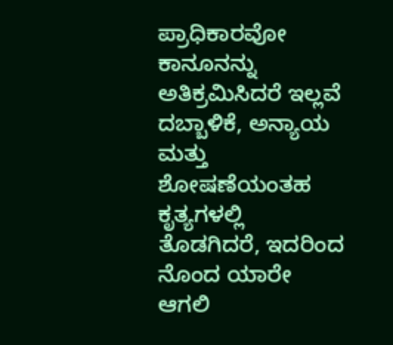ಪ್ರಾಧಿಕಾರವೋ ಕಾನೂನನ್ನು ಅತಿಕ್ರಮಿಸಿದರೆ ಇಲ್ಲವೆ ದಬ್ಬಾಳಿಕೆ, ಅನ್ಯಾಯ ಮತ್ತು ಶೋಷಣೆಯಂತಹ ಕೃತ್ಯಗಳಲ್ಲಿ ತೊಡಗಿದರೆ, ಇದರಿಂದ ನೊಂದ ಯಾರೇ ಆಗಲಿ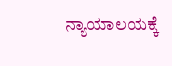ನ್ಯಾಯಾಲಯಕ್ಕೆ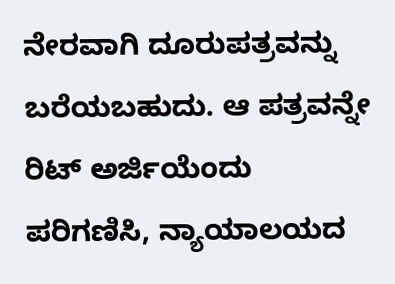ನೇರವಾಗಿ ದೂರುಪತ್ರವನ್ನು ಬರೆಯಬಹುದು. ಆ ಪತ್ರವನ್ನೇ ರಿಟ್ ಅರ್ಜಿಯೆಂದು ಪರಿಗಣಿಸಿ, ನ್ಯಾಯಾಲಯದ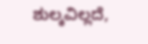ಶುಲ್ಕವಿಲ್ಲದೆ,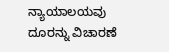ನ್ಯಾಯಾಲಯವು ದೂರನ್ನು ವಿಚಾರಣೆ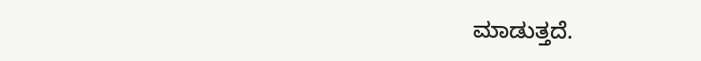ಮಾಡುತ್ತದೆ.